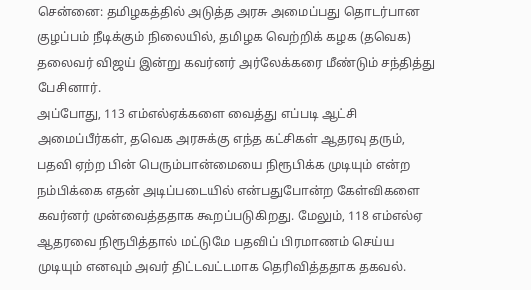சென்னை: தமிழகத்தில் அடுத்த அரசு அமைப்பது தொடர்பான குழப்பம் நீடிக்கும் நிலையில், தமிழக வெற்றிக் கழக (தவெக) தலைவர் விஜய் இன்று கவர்னர் அர்லேக்கரை மீண்டும் சந்தித்து பேசினார்.
அப்போது, 113 எம்எல்ஏக்களை வைத்து எப்படி ஆட்சி அமைப்பீர்கள், தவெக அரசுக்கு எந்த கட்சிகள் ஆதரவு தரும், பதவி ஏற்ற பின் பெரும்பான்மையை நிரூபிக்க முடியும் என்ற நம்பிக்கை எதன் அடிப்படையில் என்பதுபோன்ற கேள்விகளை கவர்னர் முன்வைத்ததாக கூறப்படுகிறது. மேலும், 118 எம்எல்ஏ ஆதரவை நிரூபித்தால் மட்டுமே பதவிப் பிரமாணம் செய்ய முடியும் எனவும் அவர் திட்டவட்டமாக தெரிவித்ததாக தகவல்.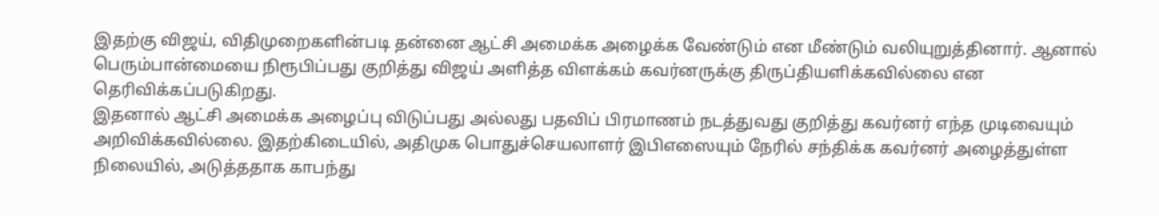இதற்கு விஜய், விதிமுறைகளின்படி தன்னை ஆட்சி அமைக்க அழைக்க வேண்டும் என மீண்டும் வலியுறுத்தினார். ஆனால் பெரும்பான்மையை நிரூபிப்பது குறித்து விஜய் அளித்த விளக்கம் கவர்னருக்கு திருப்தியளிக்கவில்லை என தெரிவிக்கப்படுகிறது.
இதனால் ஆட்சி அமைக்க அழைப்பு விடுப்பது அல்லது பதவிப் பிரமாணம் நடத்துவது குறித்து கவர்னர் எந்த முடிவையும் அறிவிக்கவில்லை. இதற்கிடையில், அதிமுக பொதுச்செயலாளர் இபிஎஸையும் நேரில் சந்திக்க கவர்னர் அழைத்துள்ள நிலையில், அடுத்ததாக காபந்து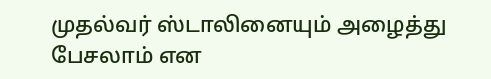முதல்வர் ஸ்டாலினையும் அழைத்து பேசலாம் என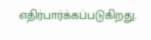எதிர்பார்க்கப்படுகிறது.